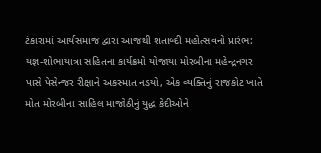ટંકારામાં આર્યસમાજ દ્વારા આજથી શતાબ્દી મહોત્સવનો પ્રારંભ: યજ્ઞ-શોભાયાત્રા સહિતના કાર્યક્રમો યોજાયા મોરબીના મહેન્દ્રનગર પાસે પેસેન્જર રીક્ષાને અકસ્માત નડયો, એક વ્યક્તિનું રાજકોટ ખાતે મોત મોરબીના સાહિલ માજોઠીનું યુદ્ધ કેદીઓને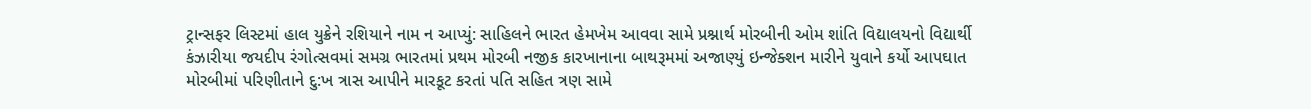ટ્રાન્સફર લિસ્ટમાં હાલ યુક્રેને રશિયાને નામ ન આપ્યું: સાહિલને ભારત હેમખેમ આવવા સામે પ્રશ્નાર્થ મોરબીની ઓમ શાંતિ વિદ્યાલયનો વિદ્યાર્થી કંઝારીયા જયદીપ રંગોત્સવમાં સમગ્ર ભારતમાં પ્રથમ મોરબી નજીક કારખાનાના બાથરૂમમાં અજાણ્યું ઇન્જેક્શન મારીને યુવાને કર્યો આપઘાત મોરબીમાં પરિણીતાને દુ:ખ ત્રાસ આપીને મારકૂટ કરતાં પતિ સહિત ત્રણ સામે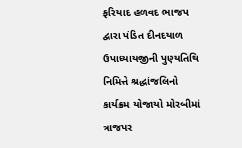ફરિયાદ હળવદ ભાજપ દ્વારા પંડિત દીનદયાળ ઉપાધ્યાયજીની પુણ્યતિથિ નિમિત્તે શ્રદ્ધાંજલિનો કાર્યક્રમ યોજાયો મોરબીમાં ત્રાજપર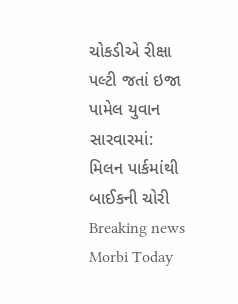ચોકડીએ રીક્ષા પલ્ટી જતાં ઇજા પામેલ યુવાન સારવારમાં: મિલન પાર્કમાંથી બાઈકની ચોરી
Breaking news
Morbi Today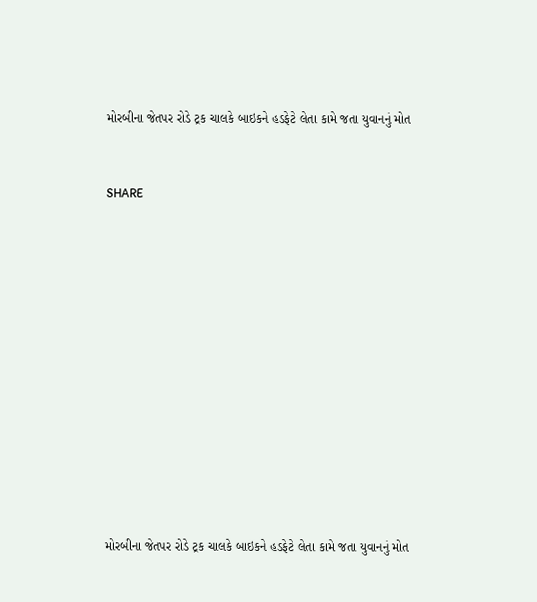મોરબીના જેતપર રોડે ટ્રક ચાલકે બાઇકને હડફેટે લેતા કામે જતા યુવાનનું મોત


SHARE













મોરબીના જેતપર રોડે ટ્રક ચાલકે બાઇકને હડફેટે લેતા કામે જતા યુવાનનું મોત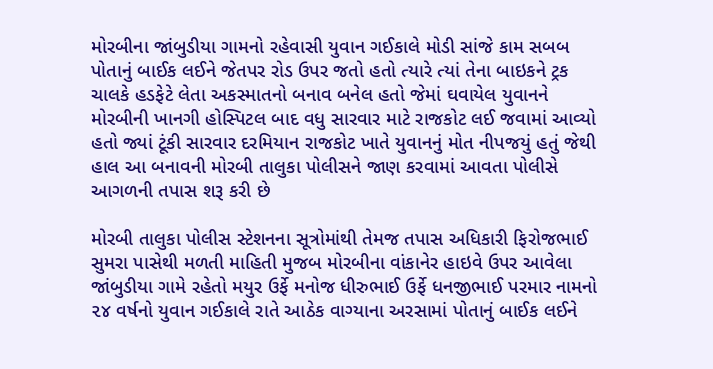મોરબીના જાંબુડીયા ગામનો રહેવાસી યુવાન ગઈકાલે મોડી સાંજે કામ સબબ પોતાનું બાઈક લઈને જેતપર રોડ ઉપર જતો હતો ત્યારે ત્યાં તેના બાઇકને ટ્રક ચાલકે હડફેટે લેતા અકસ્માતનો બનાવ બનેલ હતો જેમાં ઘવાયેલ યુવાનને મોરબીની ખાનગી હોસ્પિટલ બાદ વધુ સારવાર માટે રાજકોટ લઈ જવામાં આવ્યો હતો જ્યાં ટૂંકી સારવાર દરમિયાન રાજકોટ ખાતે યુવાનનું મોત નીપજયું હતું જેથી હાલ આ બનાવની મોરબી તાલુકા પોલીસને જાણ કરવામાં આવતા પોલીસે આગળની તપાસ શરૂ કરી છે

મોરબી તાલુકા પોલીસ સ્ટેશનના સૂત્રોમાંથી તેમજ તપાસ અધિકારી ફિરોજભાઈ સુમરા પાસેથી મળતી માહિતી મુજબ મોરબીના વાંકાનેર હાઇવે ઉપર આવેલા જાંબુડીયા ગામે રહેતો મયુર ઉર્ફે મનોજ ધીરુભાઈ ઉર્ફે ધનજીભાઈ પરમાર નામનો ૨૪ વર્ષનો યુવાન ગઈકાલે રાતે આઠેક વાગ્યાના અરસામાં પોતાનું બાઈક લઈને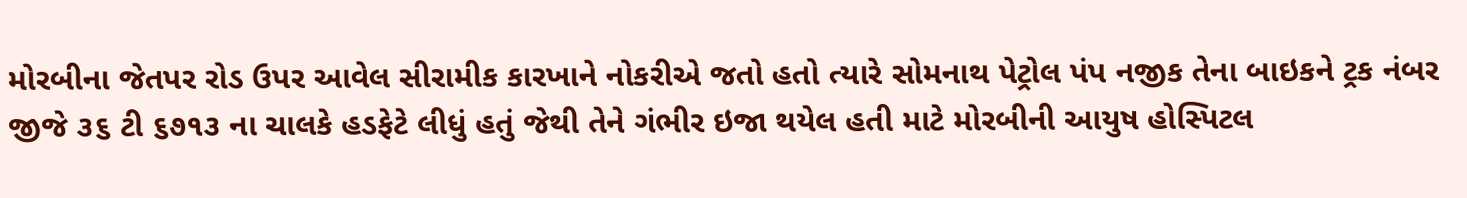મોરબીના જેતપર રોડ ઉપર આવેલ સીરામીક કારખાને નોકરીએ જતો હતો ત્યારે સોમનાથ પેટ્રોલ પંપ નજીક તેના બાઇકને ટ્રક નંબર જીજે ૩૬ ટી ૬૭૧૩ ના ચાલકે હડફેટે લીધું હતું જેથી તેને ગંભીર ઇજા થયેલ હતી માટે મોરબીની આયુષ હોસ્પિટલ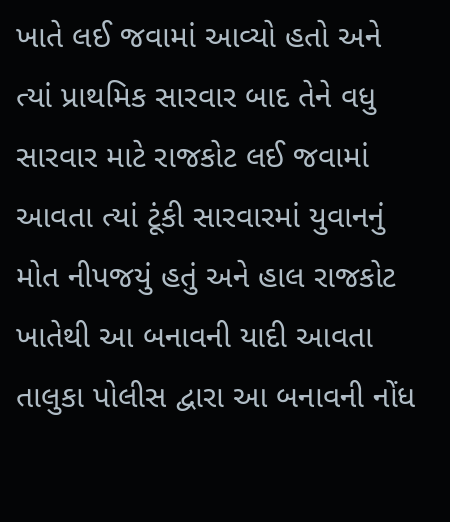ખાતે લઈ જવામાં આવ્યો હતો અને ત્યાં પ્રાથમિક સારવાર બાદ તેને વધુ સારવાર માટે રાજકોટ લઈ જવામાં આવતા ત્યાં ટૂંકી સારવારમાં યુવાનનું મોત નીપજયું હતું અને હાલ રાજકોટ ખાતેથી આ બનાવની યાદી આવતા તાલુકા પોલીસ દ્વારા આ બનાવની નોંધ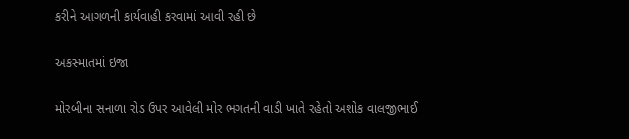કરીને આગળની કાર્યવાહી કરવામાં આવી રહી છે

અકસ્માતમાં ઇજા

મોરબીના સનાળા રોડ ઉપર આવેલી મોર ભગતની વાડી ખાતે રહેતો અશોક વાલજીભાઈ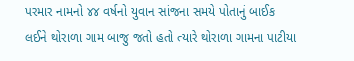પરમાર નામનો ૪૪ વર્ષનો યુવાન સાંજના સમયે પોતાનું બાઈક લઈને થોરાળા ગામ બાજુ જતો હતો ત્યારે થોરાળા ગામના પાટીયા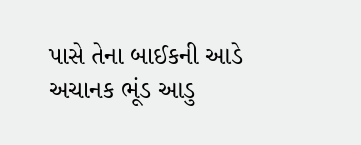પાસે તેના બાઈકની આડે અચાનક ભૂંડ આડુ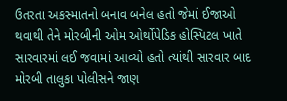ઉતરતા અકસ્માતનો બનાવ બનેલ હતો જેમાં ઈજાઓ થવાથી તેને મોરબીની ઓમ ઓર્થોપેડિક હોસ્પિટલ ખાતે સારવારમાં લઈ જવામાં આવ્યો હતો ત્યાંથી સારવાર બાદ મોરબી તાલુકા પોલીસને જાણ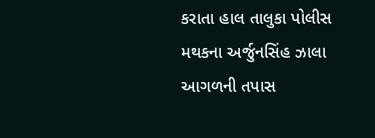કરાતા હાલ તાલુકા પોલીસ મથકના અર્જુનસિંહ ઝાલા આગળની તપાસ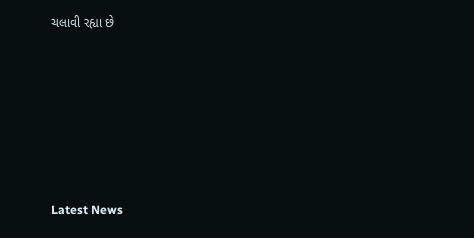ચલાવી રહ્યા છે






Latest News